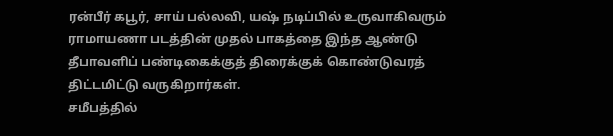ரன்பீர் கபூர், சாய் பல்லவி, யஷ் நடிப்பில் உருவாகிவரும் ராமாயணா படத்தின் முதல் பாகத்தை இந்த ஆண்டு தீபாவளிப் பண்டிகைக்குத் திரைக்குக் கொண்டுவரத் திட்டமிட்டு வருகிறார்கள்.
சமீபத்தில்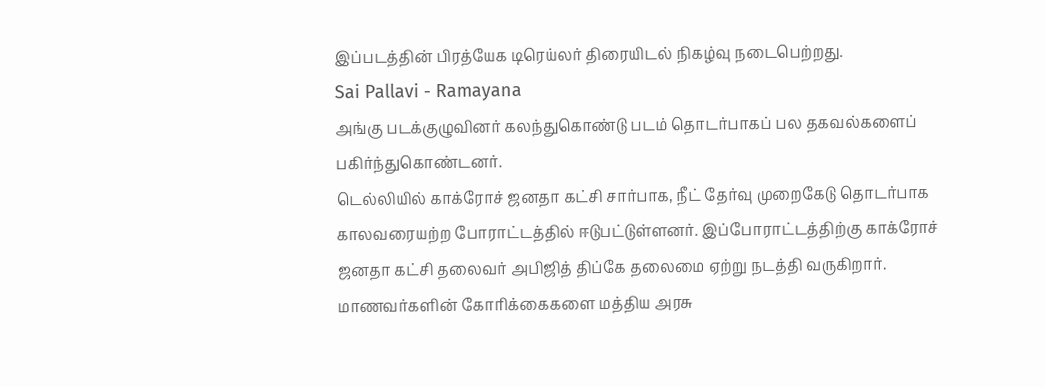இப்படத்தின் பிரத்யேக டிரெய்லர் திரையிடல் நிகழ்வு நடைபெற்றது.
Sai Pallavi - Ramayana
அங்கு படக்குழுவினர் கலந்துகொண்டு படம் தொடர்பாகப் பல தகவல்களைப் பகிர்ந்துகொண்டனர்.
டெல்லியில் காக்ரோச் ஜனதா கட்சி சார்பாக, நீட் தேர்வு முறைகேடு தொடர்பாக காலவரையற்ற போராட்டத்தில் ஈடுபட்டுள்ளனர். இப்போராட்டத்திற்கு காக்ரோச் ஜனதா கட்சி தலைவர் அபிஜித் திப்கே தலைமை ஏற்று நடத்தி வருகிறார். மாணவர்களின் கோரிக்கைகளை மத்திய அரசு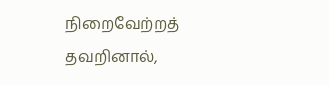நிறைவேற்றத் தவறினால்,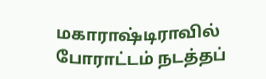மகாராஷ்டிராவில் போராட்டம் நடத்தப்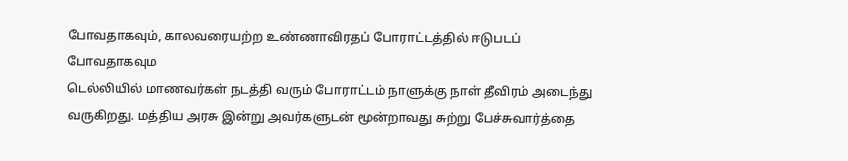போவதாகவும், காலவரையற்ற உண்ணாவிரதப் போராட்டத்தில் ஈடுபடப் போவதாகவும
டெல்லியில் மாணவர்கள் நடத்தி வரும் போராட்டம் நாளுக்கு நாள் தீவிரம் அடைந்து வருகிறது. மத்திய அரசு இன்று அவர்களுடன் மூன்றாவது சுற்று பேச்சுவார்த்தை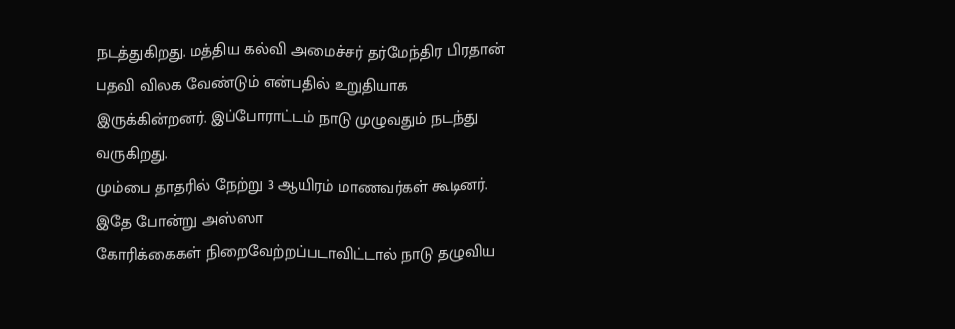நடத்துகிறது. மத்திய கல்வி அமைச்சர் தர்மேந்திர பிரதான் பதவி விலக வேண்டும் என்பதில் உறுதியாக இருக்கின்றனர். இப்போராட்டம் நாடு முழுவதும் நடந்து வருகிறது.
மும்பை தாதரில் நேற்று 3 ஆயிரம் மாணவர்கள் கூடினர். இதே போன்று அஸ்ஸா
கோரிக்கைகள் நிறைவேற்றப்படாவிட்டால் நாடு தழுவிய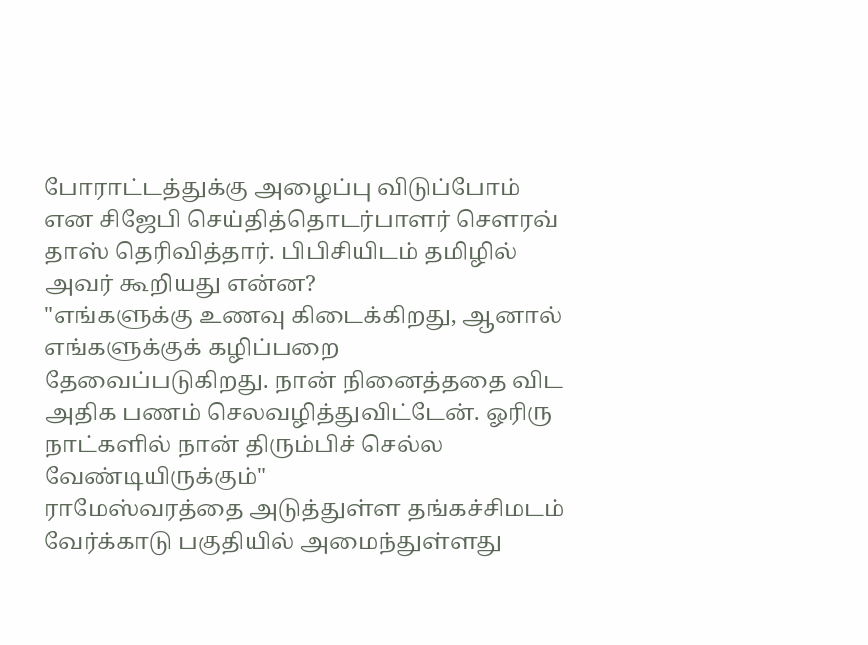போராட்டத்துக்கு அழைப்பு விடுப்போம் என சிஜேபி செய்தித்தொடர்பாளர் சௌரவ் தாஸ் தெரிவித்தார். பிபிசியிடம் தமிழில் அவர் கூறியது என்ன?
"எங்களுக்கு உணவு கிடைக்கிறது, ஆனால் எங்களுக்குக் கழிப்பறை தேவைப்படுகிறது. நான் நினைத்ததை விட அதிக பணம் செலவழித்துவிட்டேன். ஓரிரு நாட்களில் நான் திரும்பிச் செல்ல வேண்டியிருக்கும்"
ராமேஸ்வரத்தை அடுத்துள்ள தங்கச்சிமடம் வேர்க்காடு பகுதியில் அமைந்துள்ளது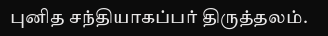புனித சந்தியாகப்பர் திருத்தலம்.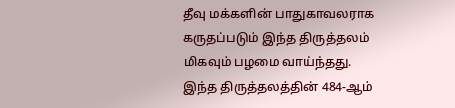தீவு மக்களின் பாதுகாவலராக கருதப்படும் இந்த திருத்தலம் மிகவும் பழமை வாய்ந்தது. இந்த திருத்தலத்தின் 484-ஆம்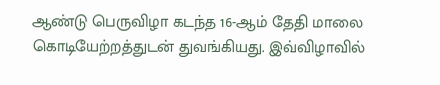ஆண்டு பெருவிழா கடந்த 16-ஆம் தேதி மாலை கொடியேற்றத்துடன் துவங்கியது. இவ்விழாவில்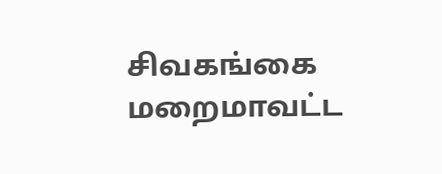சிவகங்கை மறைமாவட்ட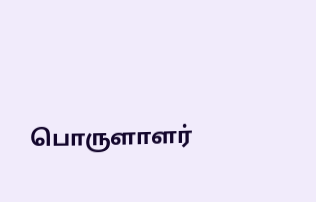பொருளாளர்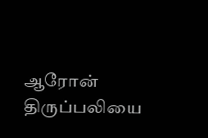ஆரோன் திருப்பலியை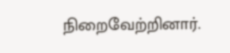நிறைவேற்றினார்.